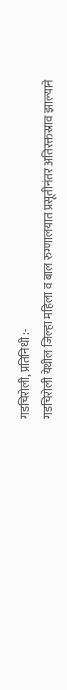गडचिरोली, प्रतिनिधी :-
गडचिरोली येथील जिल्हा महिला व बाल रुग्णालयात प्रसूतीनंतर अतिरक्तस्राव झाल्याने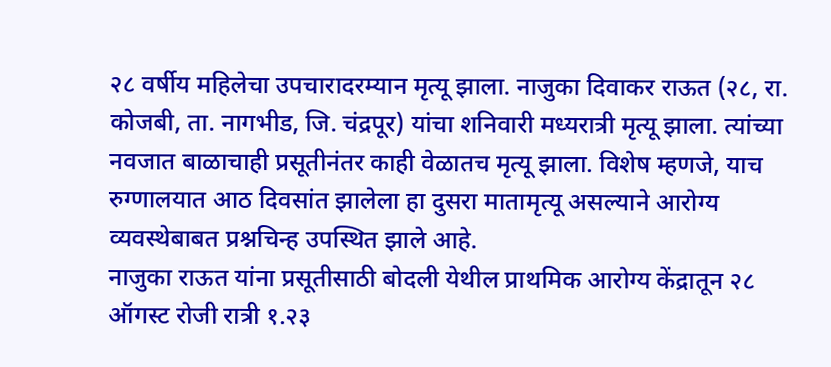२८ वर्षीय महिलेचा उपचारादरम्यान मृत्यू झाला. नाजुका दिवाकर राऊत (२८, रा. कोजबी, ता. नागभीड, जि. चंद्रपूर) यांचा शनिवारी मध्यरात्री मृत्यू झाला. त्यांच्या नवजात बाळाचाही प्रसूतीनंतर काही वेळातच मृत्यू झाला. विशेष म्हणजे, याच रुग्णालयात आठ दिवसांत झालेला हा दुसरा मातामृत्यू असल्याने आरोग्य व्यवस्थेबाबत प्रश्नचिन्ह उपस्थित झाले आहे.
नाजुका राऊत यांना प्रसूतीसाठी बोदली येथील प्राथमिक आरोग्य केंद्रातून २८ ऑगस्ट रोजी रात्री १.२३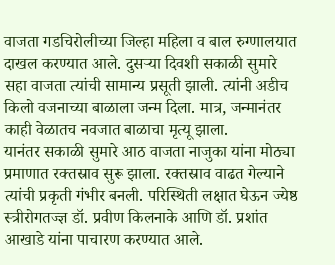वाजता गडचिरोलीच्या जिल्हा महिला व बाल रुग्णालयात दाखल करण्यात आले. दुसऱ्या दिवशी सकाळी सुमारे सहा वाजता त्यांची सामान्य प्रसूती झाली. त्यांनी अडीच किलो वजनाच्या बाळाला जन्म दिला. मात्र, जन्मानंतर काही वेळातच नवजात बाळाचा मृत्यू झाला.
यानंतर सकाळी सुमारे आठ वाजता नाजुका यांना मोठ्या प्रमाणात रक्तस्राव सुरू झाला. रक्तस्राव वाढत गेल्याने त्यांची प्रकृती गंभीर बनली. परिस्थिती लक्षात घेऊन ज्येष्ठ स्त्रीरोगतज्ज्ञ डॉ. प्रवीण किलनाके आणि डॉ. प्रशांत आखाडे यांना पाचारण करण्यात आले.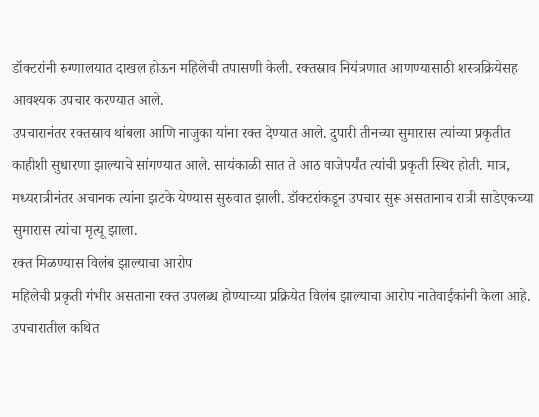डॉक्टरांनी रुग्णालयात दाखल होऊन महिलेची तपासणी केली. रक्तस्राव नियंत्रणात आणण्यासाठी शस्त्रक्रियेसह आवश्यक उपचार करण्यात आले.
उपचारानंतर रक्तस्राव थांबला आणि नाजुका यांना रक्त देण्यात आले. दुपारी तीनच्या सुमारास त्यांच्या प्रकृतीत काहीशी सुधारणा झाल्याचे सांगण्यात आले. सायंकाळी सात ते आठ वाजेपर्यंत त्यांची प्रकृती स्थिर होती. मात्र, मध्यरात्रीनंतर अचानक त्यांना झटके येण्यास सुरुवात झाली. डॉक्टरांकडून उपचार सुरू असतानाच रात्री साडेएकच्या सुमारास त्यांचा मृत्यू झाला.
रक्त मिळण्यास विलंब झाल्याचा आरोप
महिलेची प्रकृती गंभीर असताना रक्त उपलब्ध होण्याच्या प्रक्रियेत विलंब झाल्याचा आरोप नातेवाईकांनी केला आहे. उपचारातील कथित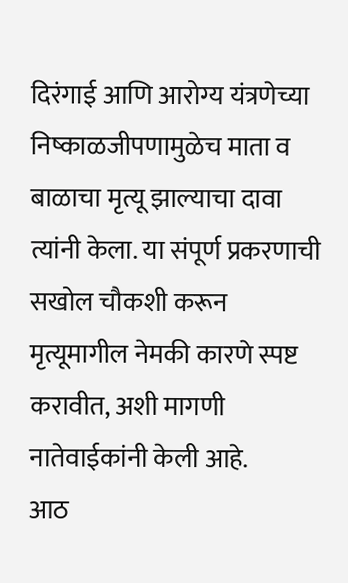दिरंगाई आणि आरोग्य यंत्रणेच्या निष्काळजीपणामुळेच माता व बाळाचा मृत्यू झाल्याचा दावा त्यांनी केला. या संपूर्ण प्रकरणाची सखोल चौकशी करून मृत्यूमागील नेमकी कारणे स्पष्ट करावीत, अशी मागणी नातेवाईकांनी केली आहे.
आठ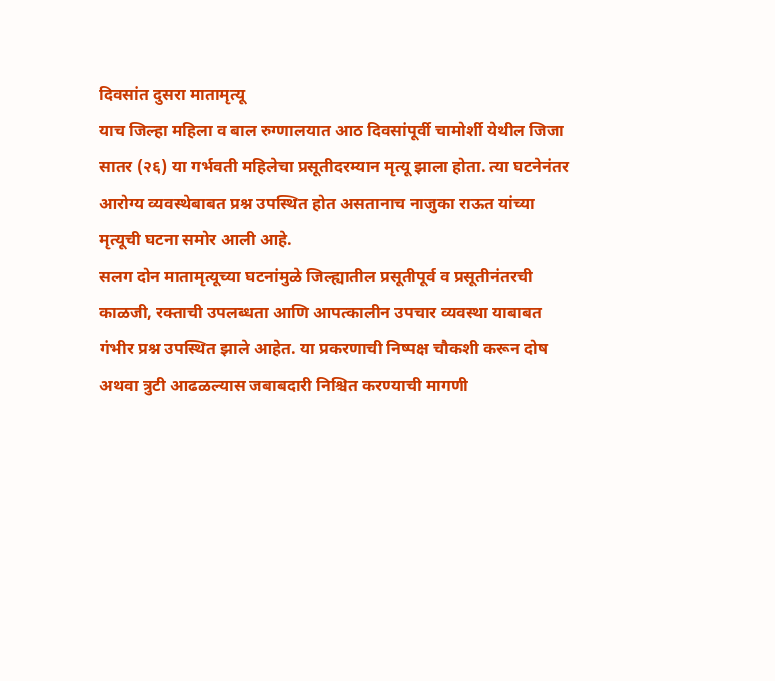दिवसांत दुसरा मातामृत्यू
याच जिल्हा महिला व बाल रुग्णालयात आठ दिवसांपूर्वी चामोर्शी येथील जिजा सातर (२६) या गर्भवती महिलेचा प्रसूतीदरम्यान मृत्यू झाला होता. त्या घटनेनंतर आरोग्य व्यवस्थेबाबत प्रश्न उपस्थित होत असतानाच नाजुका राऊत यांच्या मृत्यूची घटना समोर आली आहे.
सलग दोन मातामृत्यूच्या घटनांमुळे जिल्ह्यातील प्रसूतीपूर्व व प्रसूतीनंतरची काळजी, रक्ताची उपलब्धता आणि आपत्कालीन उपचार व्यवस्था याबाबत गंभीर प्रश्न उपस्थित झाले आहेत. या प्रकरणाची निष्पक्ष चौकशी करून दोष अथवा त्रुटी आढळल्यास जबाबदारी निश्चित करण्याची मागणी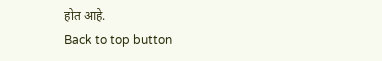होत आहे.
Back to top button